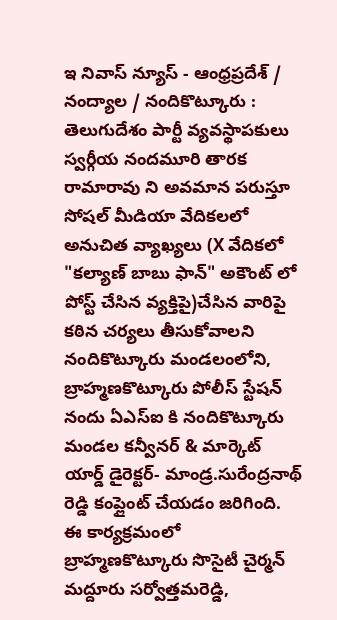ఇ నివాస్ న్యూస్ - ఆంధ్రప్రదేశ్ / నంద్యాల / నందికొట్కూరు : తెలుగుదేశం పార్టీ వ్యవస్థాపకులు స్వర్గీయ నందమూరి తారక రామారావు ని అవమాన పరుస్తూ సోషల్ మీడియా వేదికలలో అనుచిత వ్యాఖ్యలు (X వేదికలో "కల్యాణ్ బాబు ఫాన్" అకౌంట్ లో పోస్ట్ చేసిన వ్యక్తిపై)చేసిన వారిపై కఠిన చర్యలు తీసుకోవాలని నందికొట్కూరు మండలంలోని, బ్రాహ్మణకొట్కూరు పోలీస్ స్టేషన్ నందు ఏఎస్ఐ కి నందికొట్కూరు మండల కన్వీనర్ & మార్కెట్ యార్డ్ డైరెక్టర్- మాండ్ర.సురేంద్రనాథ్ రెడ్డి కంప్లైంట్ చేయడం జరిగింది. ఈ కార్యక్రమంలో బ్రాహ్మణకొట్కూరు సొసైటీ చైర్మన్ మద్దూరు సర్వోత్తమరెడ్డి,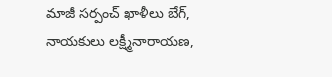మాజీ సర్పంచ్ ఖాళీలు బేగ్, నాయకులు లక్ష్మీనారాయణ,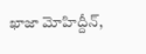ఖాజా మోహిద్దీన్,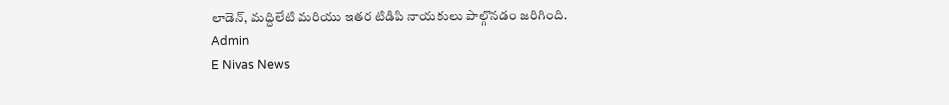లాడెన్, మద్దిలేటి మరియు ఇతర టిడిపి నాయకులు పాల్గొనడం జరిగింది.
Admin
E Nivas News